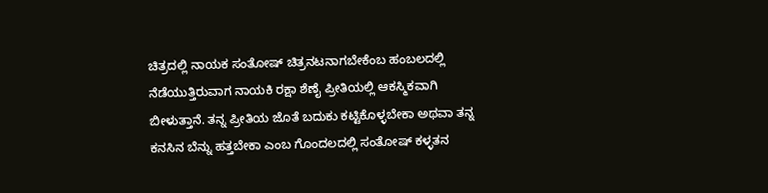ಚಿತ್ರದಲ್ಲಿ ನಾಯಕ ಸಂತೋಷ್ ಚಿತ್ರನಟನಾಗಬೇಕೆಂಬ ಹಂಬಲದಲ್ಲಿ ನೆಡೆಯುತ್ತಿರುವಾಗ ನಾಯಕಿ ರಕ್ಷಾ ಶೆಣೈ ಪ್ರೀತಿಯಲ್ಲಿ ಆಕಸ್ಮಿಕವಾಗಿ ಬೀಳುತ್ತಾನೆ. ತನ್ನ ಪ್ರೀತಿಯ ಜೊತೆ ಬದುಕು ಕಟ್ಟಿಕೊಳ್ಳಬೇಕಾ ಅಥವಾ ತನ್ನ ಕನಸಿನ ಬೆನ್ನು ಹತ್ತಬೇಕಾ ಎಂಬ ಗೊಂದಲದಲ್ಲಿ ಸಂತೋಷ್ ಕಳ್ಳತನ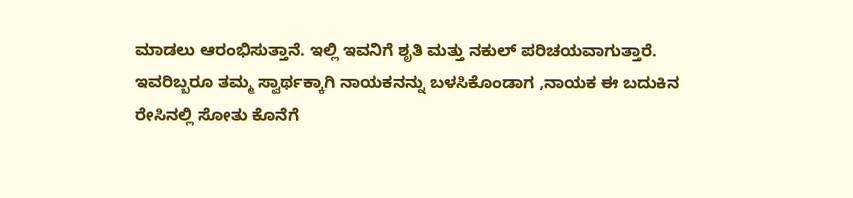ಮಾಡಲು ಆರಂಭಿಸುತ್ತಾನೆ. ಇಲ್ಲಿ ಇವನಿಗೆ ಶೃತಿ ಮತ್ತು ನಕುಲ್ ಪರಿಚಯವಾಗುತ್ತಾರೆ. ಇವರಿಬ್ಬರೂ ತಮ್ಮ ಸ್ವಾರ್ಥಕ್ಕಾಗಿ ನಾಯಕನನ್ನು ಬಳಸಿಕೊಂಡಾಗ ,ನಾಯಕ ಈ ಬದುಕಿನ ರೇಸಿನಲ್ಲಿ ಸೋತು ಕೊನೆಗೆ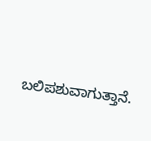ಬಲಿಪಶುವಾಗುತ್ತಾನೆ.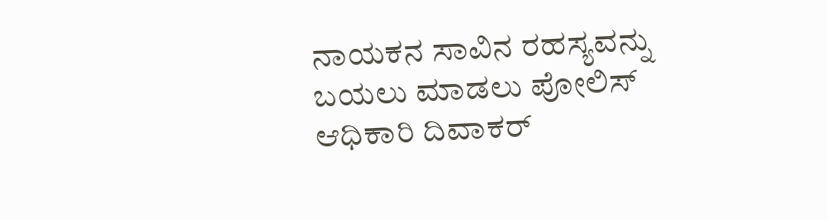ನಾಯಕನ ಸಾವಿನ ರಹಸ್ಯವನ್ನು ಬಯಲು ಮಾಡಲು ಪೋಲಿಸ್ ಆಧಿಕಾರಿ ದಿವಾಕರ್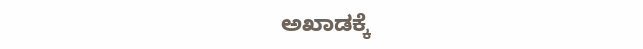ಅಖಾಡಕ್ಕೆ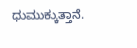ಧುಮುಕ್ಕುತ್ತಾನೆ.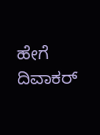ಹೇಗೆ ದಿವಾಕರ್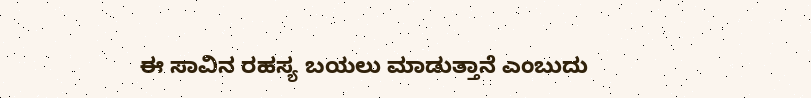ಈ ಸಾವಿನ ರಹಸ್ಯ ಬಯಲು ಮಾಡುತ್ತಾನೆ ಎಂಬುದು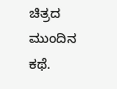ಚಿತ್ರದ ಮುಂದಿನ ಕಥೆ.